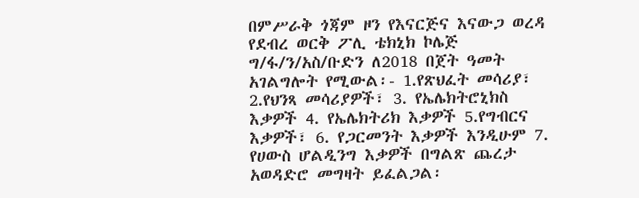በምሥራቅ ጎጃም ዞን የእናርጅና እናውጋ ወረዳ የደብረ ወርቅ ፖሊ ቴክኒክ ኮሌጅ ግ/ፋ/ን/አስ/ቡድን ለ2018 በጀት ዓመት አገልግሎት የሚውል፡- 1.የጽህፈት መሳሪያ፣ 2.የህንጻ መሳሪያዎች፣ 3. የኤሌክትሮኒክስ እቃዎች 4. የኤሌክትሪክ እቃዎች 5.የግብርና እቃዎች፣ 6. የጋርመንት እቃዎች እንዲሁም 7. የሀውስ ሆልዲንግ እቃዎች በግልጽ ጨረታ አወዳድሮ መግዛት ይፈልጋል፡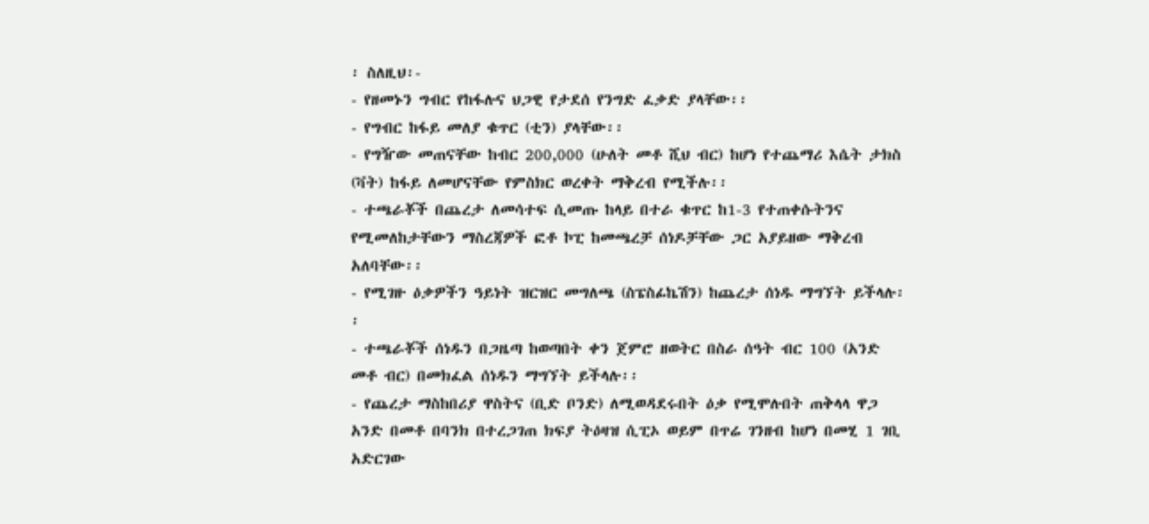፡ ስለዚህ፡-
- የዘመኑን ግብር የከፋሉና ህጋዊ የታደሰ የንግድ ፈቃድ ያላቸው፡፡
- የግብር ከፋይ መለያ ቁጥር (ቲን) ያላቸው፡፡
- የግዥው መጠናቸው ከብር 200,000 (ሁለት መቶ ሺህ ብር) ከሆነ የተጨማሪ እሴት ታክስ (ቫት) ከፋይ ለመሆናቸው የምስክር ወረቀት ማቅረብ የሚችሉ፡፡
- ተጫራቾች በጨረታ ለመሳተፍ ሲመጡ ከላይ በተራ ቁጥር ከ1-3 የተጠቀሱትንና የሚመለከታቸውን ማስረጃዎች ፎቶ ኮፒ ከመጫረቻ ሰነዶቻቸው ጋር አያይዘው ማቅረብ አለባቸው፡፡
- የሚገዙ ዕቃዎችን ዓይነት ዝርዝር መግለጫ (ስፔስፊኬሽን) ከጨረታ ሰነዱ ማግኘት ይችላሉ፡፡
- ተጫራቾች ሰነዱን በጋዜጣ ከወጣበት ቀን ጀምሮ ዘወትር በስራ ሰዓት ብር 100 (አንድ መቶ ብር) በመክፈል ሰነዱን ማግኘት ይችላሉ፡፡
- የጨረታ ማስከበሪያ ዋስትና (ቢድ ቦንድ) ለሚወዳደሩበት ዕቃ የሚሞሉበት ጠቅላላ ዋጋ አንድ በመቶ በባንክ በተረጋገጠ ክፍያ ትዕዛዝ ሲፒኦ ወይም በጥሬ ገንዘብ ከሆነ በመሂ 1 ገቢ አድርገው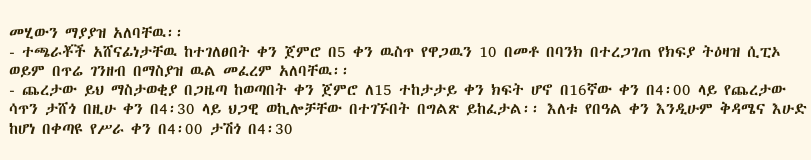መሂውን ማያያዝ አለባቸዉ፡፡
- ተጫራቾች አሸናፊነታቸዉ ከተገለፀበት ቀን ጀምሮ በ5 ቀን ዉስጥ የዋጋዉን 10 በመቶ በባንክ በተረጋገጠ የክፍያ ትዕዛዝ ሲፒኦ ወይም በጥሬ ገንዘብ በማስያዝ ዉል መፈረም አለባቸዉ፡፡
- ጨረታው ይህ ማስታወቂያ በጋዜጣ ከወጣበት ቀን ጀምሮ ለ15 ተከታታይ ቀን ክፍት ሆኖ በ16ኛው ቀን በ4፡00 ላይ የጨረታው ሳጥን ታሸጎ በዚሁ ቀን በ4፡30 ላይ ህጋዊ ወኪሎቻቸው በተገኙበት በግልጽ ይከፈታል፡፡ እለቱ የበዓል ቀን እንዲሁም ቅዳሜና እሁድ ከሆነ በቀጣዩ የሥራ ቀን በ4፡00 ታሽጎ በ4፡30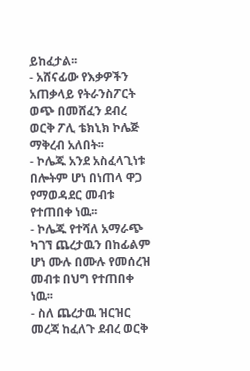ይከፈታል፡፡
- አሸናፊው የእቃዎችን አጠቃላይ የትራንስፖርት ወጭ በመሸፈን ደብረ ወርቅ ፖሊ ቴክኒክ ኮሌጅ ማቅረብ አለበት፡፡
- ኮሌጁ አንደ አስፈላጊነቱ በሎትም ሆነ በነጠላ ዋጋ የማወዳደር መብቱ የተጠበቀ ነዉ፡፡
- ኮሌጁ የተሻለ አማራጭ ካገኘ ጨረታዉን በከፊልም ሆነ ሙሉ በሙሉ የመሰረዝ መብቱ በህግ የተጠበቀ ነዉ፡፡
- ስለ ጨረታዉ ዝርዝር መረጃ ከፈለጉ ደብረ ወርቅ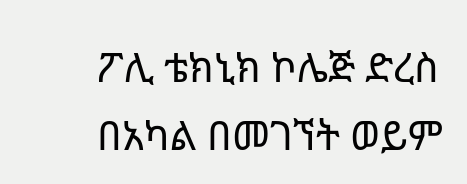ፖሊ ቴክኒክ ኮሌጅ ድረስ በአካል በመገኘት ወይም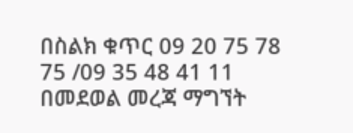በስልክ ቁጥር 09 20 75 78 75 /09 35 48 41 11 በመደወል መረጃ ማግኘት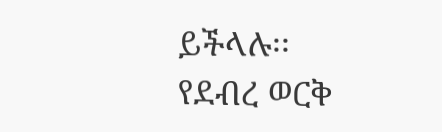ይችላሉ፡፡
የደብረ ወርቅ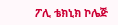ፖሊ ቴክኒክ ኮሌጅ